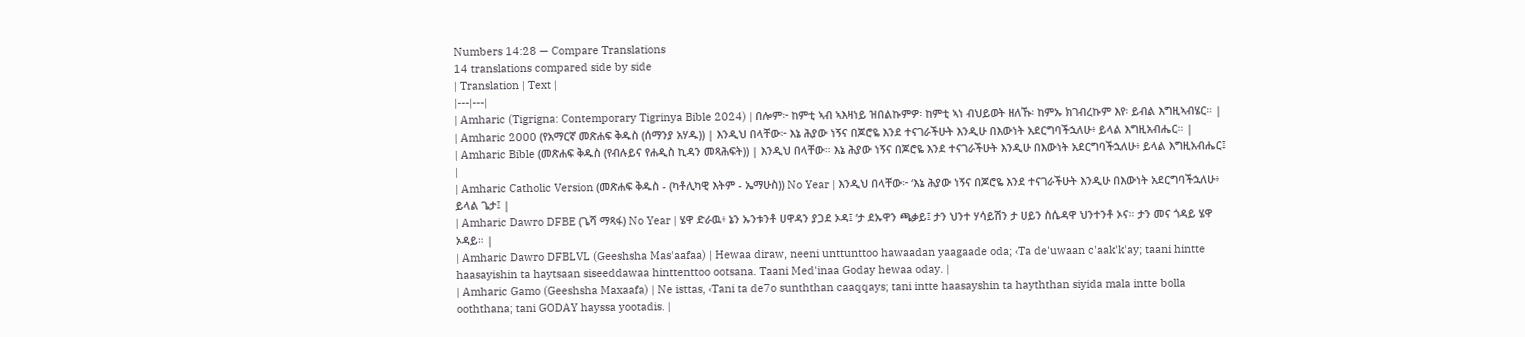Numbers 14:28 — Compare Translations
14 translations compared side by side
| Translation | Text |
|---|---|
| Amharic (Tigrigna: Contemporary Tigrinya Bible 2024) | በሎም፦ ከምቲ ኣብ ኣእዛነይ ዝበልኩምዎ፡ ከምቲ ኣነ ብህይወት ዘለኹ፡ ከምኡ ክገብረኩም እየ፡ ይብል እግዚኣብሄር። |
| Amharic 2000 (የአማርኛ መጽሐፍ ቅዱስ (ሰማንያ አሃዱ)) | እንዲህ በላቸው፦ እኔ ሕያው ነኝና በጆሮዬ እንደ ተናገራችሁት እንዲሁ በእውነት አደርግባችኋለሁ፥ ይላል እግዚአብሔር። |
| Amharic Bible (መጽሐፍ ቅዱስ (የብሉይና የሐዲስ ኪዳን መጻሕፍት)) | እንዲህ በላቸው። እኔ ሕያው ነኝና በጆሮዬ እንደ ተናገራችሁት እንዲሁ በእውነት አደርግባችኋለሁ፥ ይላል እግዚአብሔር፤ |
| Amharic Catholic Version (መጽሐፍ ቅዱስ - (ካቶሊካዊ እትም - ኤማሁስ)) No Year | እንዲህ በላቸው፦ ‘እኔ ሕያው ነኝና በጆሮዬ እንደ ተናገራችሁት እንዲሁ በእውነት አደርግባችኋለሁ፥ ይላል ጌታ፤ |
| Amharic Dawro DFBE (ጌሻ ማጻፋ) No Year | ሄዋ ድራዉ፥ ኔን ኡንቱንቶ ሀዋዳን ያጋደ ኦዳ፤ ‘ታ ደኡዋን ጫቃይ፤ ታን ህንተ ሃሳይሽን ታ ሀይን ስሴዳዋ ህንተንቶ ኦና። ታን መና ጎዳይ ሄዋ ኦዳይ። |
| Amharic Dawro DFBLVL (Geeshsha Mas'aafaa) | Hewaa diraw, neeni unttunttoo hawaadan yaagaade oda; ‹Ta de'uwaan c'aak'k'ay; taani hintte haasayishin ta haytsaan siseeddawaa hinttenttoo ootsana. Taani Med'inaa Goday hewaa oday. |
| Amharic Gamo (Geeshsha Maxaafa) | Ne isttas, ‹Tani ta de7o sunththan caaqqays; tani intte haasayshin ta hayththan siyida mala intte bolla ooththana; tani GODAY hayssa yootadis. |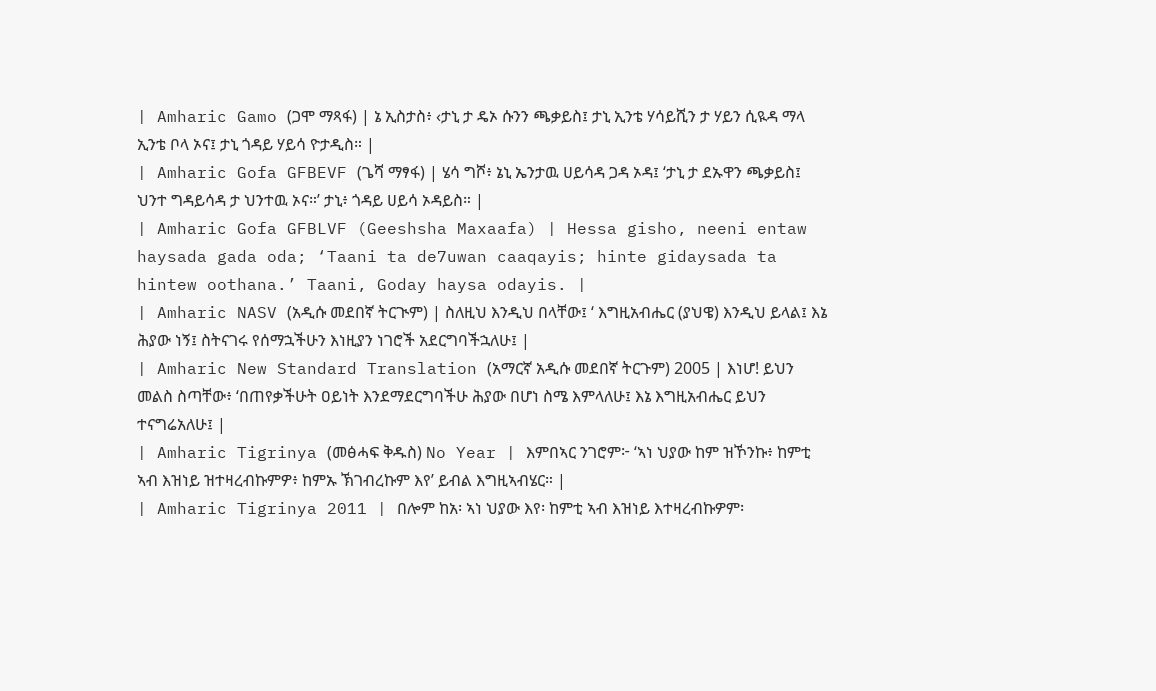| Amharic Gamo (ጋሞ ማጻፋ) | ኔ ኢስታስ፥ ‹ታኒ ታ ዴኦ ሱንን ጫቃይስ፤ ታኒ ኢንቴ ሃሳይሺን ታ ሃይን ሲዪዳ ማላ ኢንቴ ቦላ ኦና፤ ታኒ ጎዳይ ሃይሳ ዮታዲስ። |
| Amharic Gofa GFBEVF (ጌሻ ማፃፋ) | ሄሳ ግሾ፥ ኔኒ ኤንታዉ ሀይሳዳ ጋዳ ኦዳ፤ ‘ታኒ ታ ደኡዋን ጫቃይስ፤ ህንተ ግዳይሳዳ ታ ህንተዉ ኦና።’ ታኒ፥ ጎዳይ ሀይሳ ኦዳይስ። |
| Amharic Gofa GFBLVF (Geeshsha Maxaafa) | Hessa gisho, neeni entaw haysada gada oda; ‘Taani ta de7uwan caaqayis; hinte gidaysada ta hintew oothana.’ Taani, Goday haysa odayis. |
| Amharic NASV (አዲሱ መደበኛ ትርጒም) | ስለዚህ እንዲህ በላቸው፤ ‘ እግዚአብሔር (ያህዌ) እንዲህ ይላል፤ እኔ ሕያው ነኝ፤ ስትናገሩ የሰማኋችሁን እነዚያን ነገሮች አደርግባችኋለሁ፤ |
| Amharic New Standard Translation (አማርኛ አዲሱ መደበኛ ትርጉም) 2005 | እነሆ! ይህን መልስ ስጣቸው፥ ‘በጠየቃችሁት ዐይነት እንደማደርግባችሁ ሕያው በሆነ ስሜ እምላለሁ፤ እኔ እግዚአብሔር ይህን ተናግሬአለሁ፤ |
| Amharic Tigrinya (መፅሓፍ ቅዱስ) No Year | እምበኣር ንገሮም፦ ‘ኣነ ህያው ከም ዝኾንኩ፥ ከምቲ ኣብ እዝነይ ዝተዛረብኩምዎ፥ ከምኡ ኽገብረኩም እየ’ ይብል እግዚኣብሄር። |
| Amharic Tigrinya 2011 | በሎም ከአ፡ ኣነ ህያው እየ፡ ከምቲ ኣብ እዝነይ እተዛረብኩዎም፡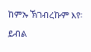ከምኡ ኽገብረኩም እየ፡ ይብል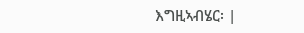እግዚኣብሄር፡ |